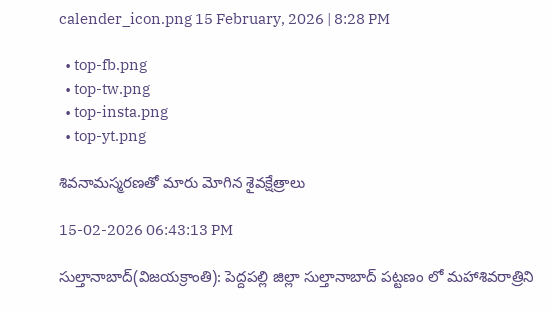calender_icon.png 15 February, 2026 | 8:28 PM

  • top-fb.png
  • top-tw.png
  • top-insta.png
  • top-yt.png

శివనామస్మరణతో మారు మోగిన శైవక్షేత్రాలు

15-02-2026 06:43:13 PM

సుల్తానాబాద్(విజయక్రాంతి): పెద్దపల్లి జిల్లా సుల్తానాబాద్ పట్టణం లో మహాశివరాత్రిని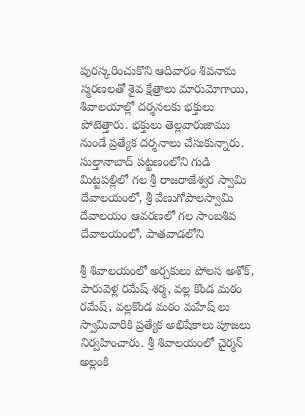పురస్కరించుకొని ఆదివారం శివనామ స్మరణలతో శైవ క్షేత్రాలు మారుమోగాయి, శివాలయాల్లో దర్శనలకు భక్తులు పోటెత్తారు. భక్తులు తెల్లవారుజాము నుండే ప్రత్యేక దర్శనాలు చేసుకున్నారు. సుల్తానాబాద్ పట్టణంలోని గుడి మిట్టపల్లిలో గల శ్రీ రాజరాజేశ్వర స్వామి దేవాలయంలో, శ్రీ వేణుగోపాలస్వామి దేవాలయం ఆవరణలో గల సాంబశివ దేవాలయంలో, పాతవాడలోని

శ్రీ శివాలయంలో అర్చకులు పోలస అశోక్, పారువెళ్ల రమేష్ శర్మ, వల్ల కొండ మఠం రమేష్, వల్లకొండ మఠం మహేష్ లు స్వామివారికి ప్రత్యేక అభిషేకాలు పూజలు నిర్వహించారు. శ్రీ శివాలయంలో చైర్మన్ అల్లంకి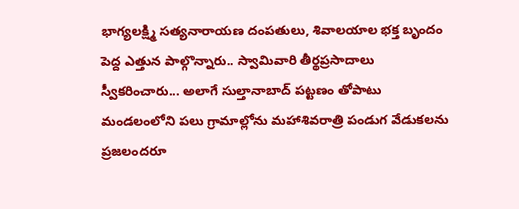భాగ్యలక్ష్మి సత్యనారాయణ దంపతులు, శివాలయాల భక్త బృందం పెద్ద ఎత్తున పాల్గొన్నారు.. స్వామివారి తీర్థప్రసాదాలు స్వీకరించారు... అలాగే సుల్తానాబాద్ పట్టణం తోపాటు మండలంలోని పలు గ్రామాల్లోను మహాశివరాత్రి పండుగ వేడుకలను ప్రజలందరూ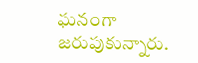ఘనంగా జరుపుకున్నారు.